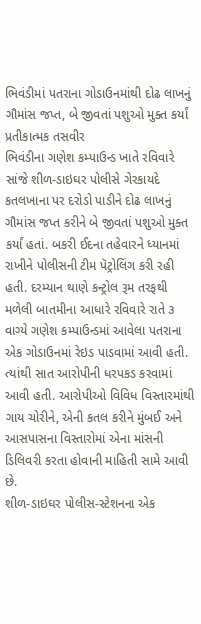ભિવંડીમાં પતરાના ગોડાઉનમાંથી દોઢ લાખનું ગૌમાંસ જપ્ત, બે જીવતાં પશુઓ મુક્ત કર્યાં
પ્રતીકાત્મક તસવીર
ભિવંડીના ગણેશ કમ્પાઉન્ડ ખાતે રવિવારે સાંજે શીળ-ડાઇઘર પોલીસે ગેરકાયદે કતલખાના પર દરોડો પાડીને દોઢ લાખનું ગૌમાંસ જપ્ત કરીને બે જીવતાં પશુઓ મુક્ત કર્યાં હતાં. બકરી ઈદના તહેવારને ધ્યાનમાં રાખીને પોલીસની ટીમ પૅટ્રોલિંગ કરી રહી હતી. દરમ્યાન થાણે કન્ટ્રોલ રૂમ તરફથી મળેલી બાતમીના આધારે રવિવારે રાતે ૩ વાગ્યે ગણેશ કમ્પાઉન્ડમાં આવેલા પતરાના એક ગોડાઉનમાં રેઇડ પાડવામાં આવી હતી. ત્યાંથી સાત આરોપીની ધરપકડ કરવામાં આવી હતી. આરોપીઓ વિવિધ વિસ્તારમાંથી ગાય ચોરીને, એની કતલ કરીને મુંબઈ અને આસપાસના વિસ્તારોમાં એના માંસની ડિલિવરી કરતા હોવાની માહિતી સામે આવી છે.
શીળ-ડાઇઘર પોલીસ-સ્ટેશનના એક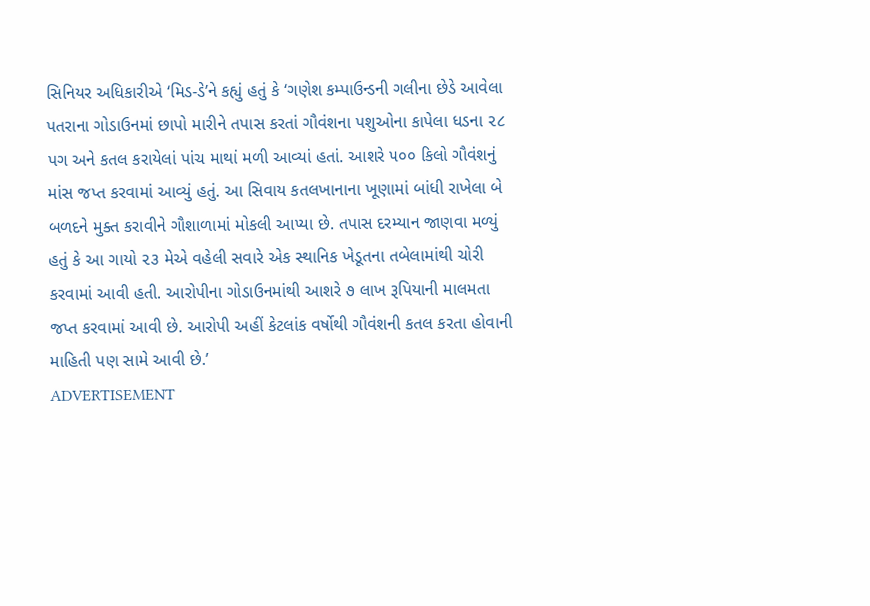સિનિયર અધિકારીએ ‘મિડ-ડે’ને કહ્યું હતું કે ‘ગણેશ કમ્પાઉન્ડની ગલીના છેડે આવેલા પતરાના ગોડાઉનમાં છાપો મારીને તપાસ કરતાં ગૌવંશના પશુઓના કાપેલા ધડના ૨૮ પગ અને કતલ કરાયેલાં પાંચ માથાં મળી આવ્યાં હતાં. આશરે ૫૦૦ કિલો ગૌવંશનું માંસ જપ્ત કરવામાં આવ્યું હતું. આ સિવાય કતલખાનાના ખૂણામાં બાંધી રાખેલા બે બળદને મુક્ત કરાવીને ગૌશાળામાં મોકલી આપ્યા છે. તપાસ દરમ્યાન જાણવા મળ્યું હતું કે આ ગાયો ૨૩ મેએ વહેલી સવારે એક સ્થાનિક ખેડૂતના તબેલામાંથી ચોરી કરવામાં આવી હતી. આરોપીના ગોડાઉનમાંથી આશરે ૭ લાખ રૂપિયાની માલમતા જપ્ત કરવામાં આવી છે. આરોપી અહીં કેટલાંક વર્ષોથી ગૌવંશની કતલ કરતા હોવાની માહિતી પણ સામે આવી છે.’
ADVERTISEMENT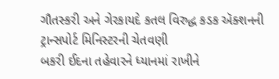ગૌતસ્કરી અને ગેરકાયદે કતલ વિરુદ્ધ કડક ઍક્શનની ટ્રાન્સપોર્ટ મિનિસ્ટરની ચેતવણી
બકરી ઈદના તહેવારને ધ્યાનમાં રાખીને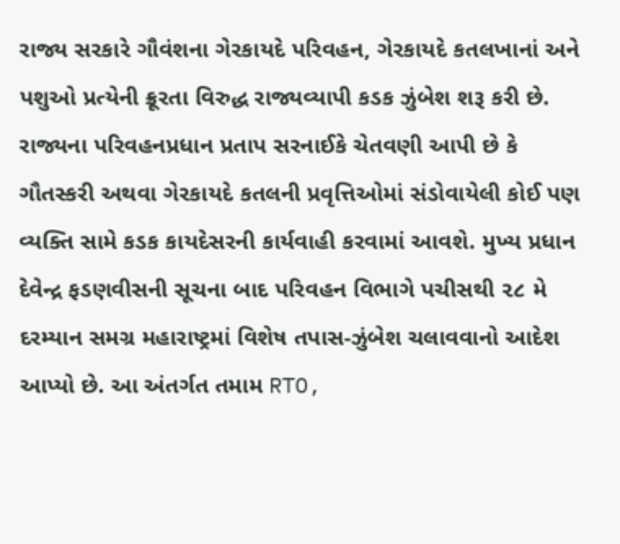રાજ્ય સરકારે ગૌવંશના ગેરકાયદે પરિવહન, ગેરકાયદે કતલખાનાં અને પશુઓ પ્રત્યેની ક્રૂરતા વિરુદ્ધ રાજ્યવ્યાપી કડક ઝુંબેશ શરૂ કરી છે. રાજ્યના પરિવહનપ્રધાન પ્રતાપ સરનાઈકે ચેતવણી આપી છે કે ગૌતસ્કરી અથવા ગેરકાયદે કતલની પ્રવૃત્તિઓમાં સંડોવાયેલી કોઈ પણ વ્યક્તિ સામે કડક કાયદેસરની કાર્યવાહી કરવામાં આવશે. મુખ્ય પ્રધાન દેવેન્દ્ર ફડણવીસની સૂચના બાદ પરિવહન વિભાગે પચીસથી ૨૮ મે દરમ્યાન સમગ્ર મહારાષ્ટ્રમાં વિશેષ તપાસ-ઝુંબેશ ચલાવવાનો આદેશ આપ્યો છે. આ અંતર્ગત તમામ RTO,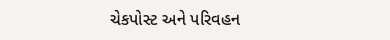ચેકપોસ્ટ અને પરિવહન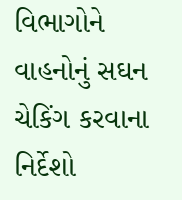વિભાગોને વાહનોનું સઘન ચેકિંગ કરવાના નિર્દેશો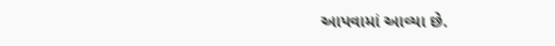આપવામાં આવ્યા છે.